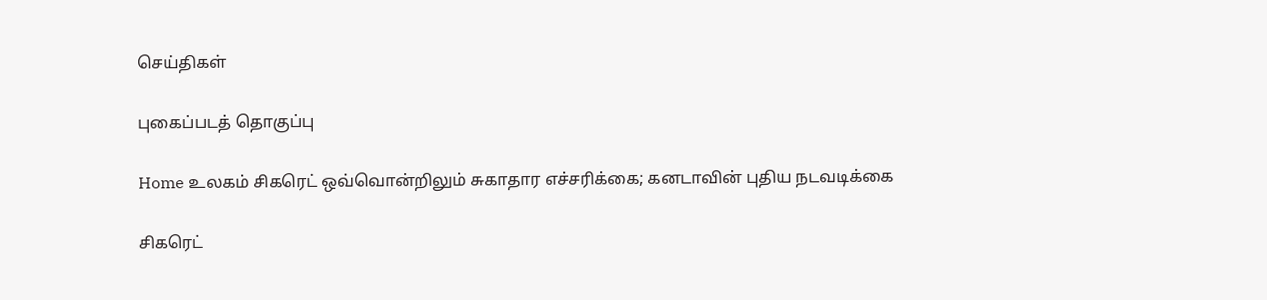செய்திகள்

புகைப்படத் தொகுப்பு

Home உலகம் சிகரெட் ஒவ்வொன்றிலும் சுகாதார எச்சரிக்கை; கனடாவின் புதிய நடவடிக்கை

சிகரெட்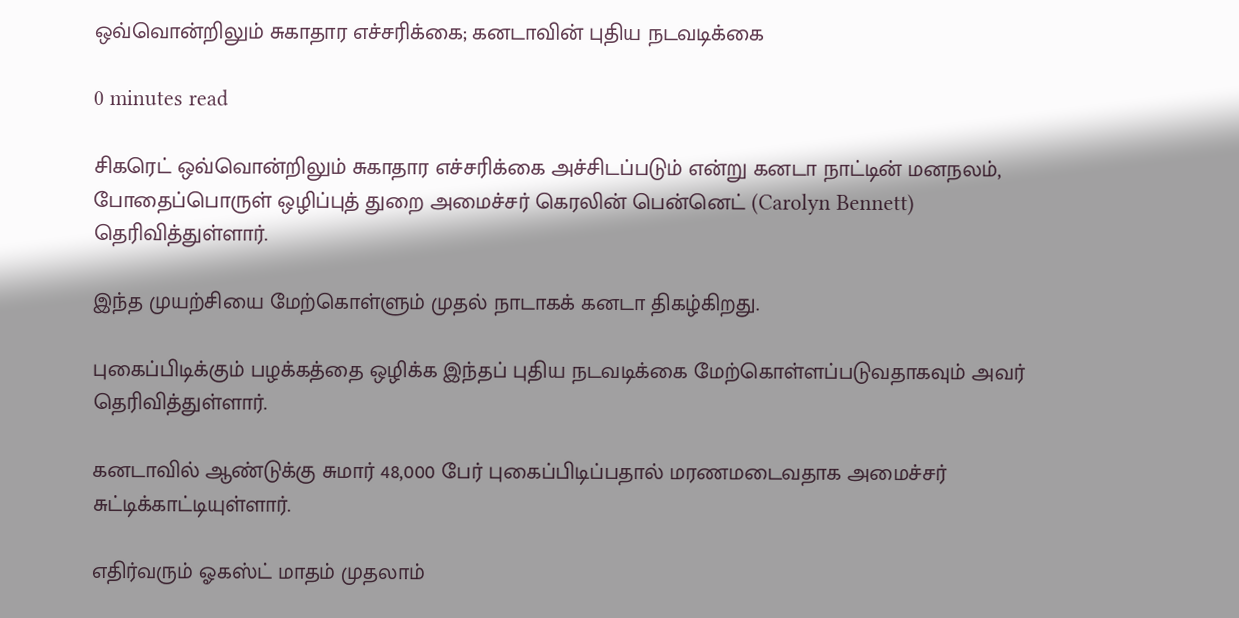ஒவ்வொன்றிலும் சுகாதார எச்சரிக்கை; கனடாவின் புதிய நடவடிக்கை

0 minutes read

சிகரெட் ஒவ்வொன்றிலும் சுகாதார எச்சரிக்கை அச்சிடப்படும் என்று கனடா நாட்டின் மனநலம், போதைப்பொருள் ஒழிப்புத் துறை அமைச்சர் கெரலின் பென்னெட் (Carolyn Bennett) தெரிவித்துள்ளார்.

இந்த முயற்சியை மேற்கொள்ளும் முதல் நாடாகக் கனடா திகழ்கிறது.

புகைப்பிடிக்கும் பழக்கத்தை ஒழிக்க இந்தப் புதிய நடவடிக்கை மேற்கொள்ளப்படுவதாகவும் அவர் தெரிவித்துள்ளார்.

கனடாவில் ஆண்டுக்கு சுமார் 48,000 பேர் புகைப்பிடிப்பதால் மரணமடைவதாக அமைச்சர் சுட்டிக்காட்டியுள்ளார்.

எதிர்வரும் ஓகஸ்ட் மாதம் முதலாம்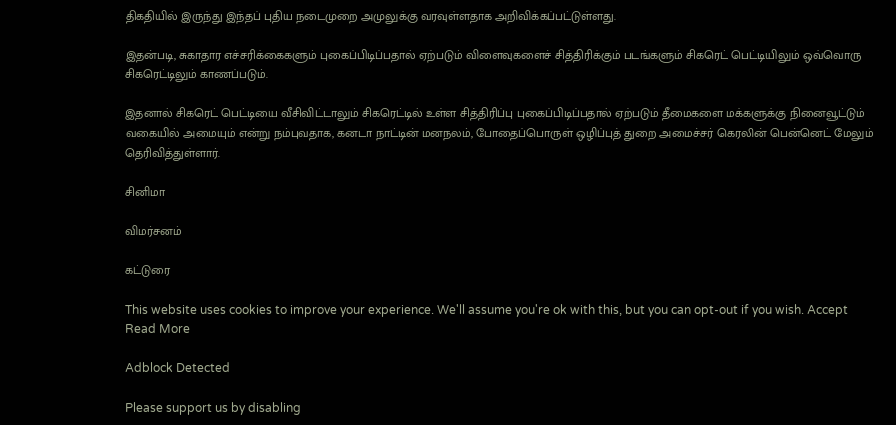திகதியில் இருந்து இந்தப் புதிய நடைமுறை அமுலுக்கு வரவுள்ளதாக அறிவிக்கப்பட்டுள்ளது.

இதன்படி, சுகாதார எச்சரிக்கைகளும் புகைப்பிடிப்பதால் ஏற்படும் விளைவுகளைச் சித்திரிக்கும் படங்களும் சிகரெட் பெட்டியிலும் ஒவ்வொரு சிகரெட்டிலும் காணப்படும்.

இதனால் சிகரெட் பெட்டியை வீசிவிட்டாலும் சிகரெட்டில் உள்ள சித்திரிப்பு புகைப்பிடிப்பதால் ஏற்படும் தீமைகளை மக்களுக்கு நினைவூட்டும் வகையில் அமையும் என்று நம்புவதாக, கனடா நாட்டின் மனநலம், போதைப்பொருள் ஒழிப்புத் துறை அமைச்சர் கெரலின் பென்னெட் மேலும் தெரிவித்துள்ளார்.

சினிமா

விமர்சனம்

கட்டுரை

This website uses cookies to improve your experience. We'll assume you're ok with this, but you can opt-out if you wish. Accept Read More

Adblock Detected

Please support us by disabling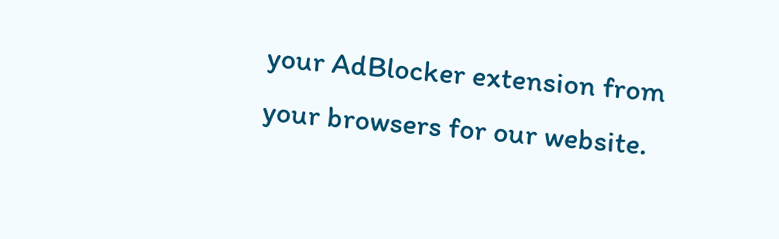your AdBlocker extension from your browsers for our website.